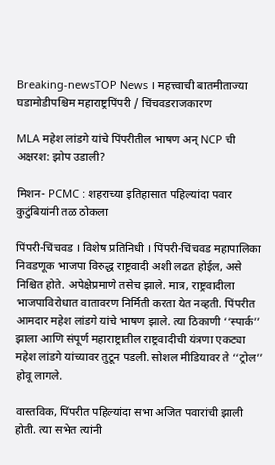Breaking-newsTOP News । महत्त्वाची बातमीताज्या घडामोडीपश्चिम महाराष्ट्रपिंपरी / चिंचवडराजकारण

MLA महेश लांडगे यांचे पिंपरीतील भाषण अन्‌ NCP ची अक्षरश: झोप उडाली?

मिशन- PCMC : शहराच्या इतिहासात पहिल्यांदा पवार कुटुंबियांनी तळ ठोकला

पिंपरी-चिंचवड । विशेष प्रतिनिधी । पिंपरी-चिंचवड महापालिका निवडणूक भाजपा विरुद्ध राष्ट्रवादी अशी लढत होईल, असे निश्चित होते. अपेक्षेप्रमाणे तसेच झाले. मात्र, राष्ट्रवादीला भाजपाविरोधात वातावरण निर्मिती करता येत नव्हती. पिंपरीत आमदार महेश लांडगे यांचे भाषण झाले. त्या ठिकाणी ‘‘स्पार्क’’ झाला आणि संपूर्ण महाराष्ट्रातील राष्ट्रवादीची यंत्रणा एकट्या महेश लांडगे यांच्यावर तुटून पडली. सोशल मीडियावर ते ‘‘ट्रोल’’ होवू लागले.

वास्तविक, पिंपरीत पहिल्यांदा सभा अजित पवारांची झाली होती. त्या सभेत त्यांनी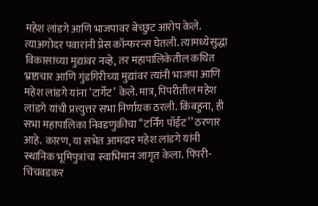महेश लांडगे आणि भाजपावर बेच्छुट आरोप केले. त्याअगोदर पवारांनी प्रेस कॉन्फरन्स घेतली. त्यामध्येसुद्धा विकासाच्या मुद्यांवर नव्हे, तर महापालिकेतील कथित भ्रष्टाचार आणि गुंडगिरीच्या मुद्यांवर त्यांनी भाजपा आणि महेश लांडगे यांना ‘टार्गेट’ केले. मात्र, पिंपरीतील महेश लांडगे यांची प्रत्त्युत्तर सभा निर्णायक ठरली. किंबहुना, ही सभा महापालिका निवडणुकीचा ‘‘टर्निंग पॉईंट’’ ठरणार आहे. कारण, या सभेत आमदार महेश लांडगे यांनी स्थानिक भूमिपुत्रांचा स्वाभिमान जागृत केला. पिंपरी-चिंचवडकर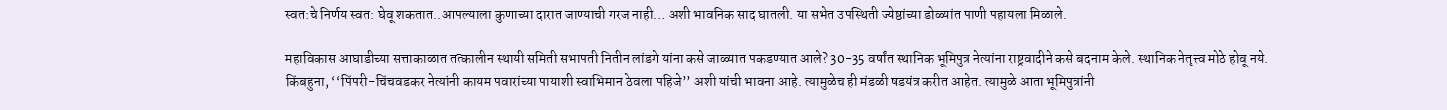स्वत:चे निर्णय स्वत: घेवू शकतात..आपल्याला कुणाच्या दारात जाण्याची गरज नाही… अशी भावनिक साद घातली. या सभेत उपस्थिती ज्येष्ठांच्या डोळ्यांत पाणी पहायला मिळाले.

महाविकास आघाडीच्या सत्ताकाळात तत्कालीन स्थायी समिती सभापती नितीन लांडगे यांना कसे जाळ्यात पकडण्यात आले? 30-35 वर्षांत स्थानिक भूमिपुत्र नेत्यांना राष्ट्रवादीने कसे बदनाम केले. स्थानिक नेतृत्त्व मोठे होवू नये. किंबहुना, ‘‘पिंपरी-चिंचवडकर नेत्यांनी कायम पवारांच्या पायाशी स्वाभिमान ठेवला पहिजे’’ अशी यांची भावना आहे. त्यामुळेच ही मंडळी षडयंत्र करीत आहेत. त्यामुळे आता भूमिपुत्रांनी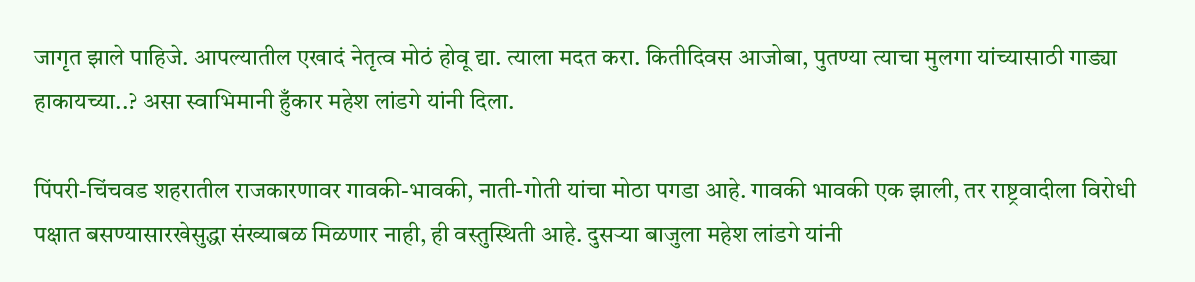जागृत झाले पाहिजे. आपल्यातील एखादं नेतृत्व मोठं होवू द्या. त्याला मदत करा. कितीदिवस आजोबा, पुतण्या त्याचा मुलगा यांच्यासाठी गाड्या हाकायच्या..? असा स्वाभिमानी हुँकार महेश लांडगे यांनी दिला.

पिंपरी-चिंचवड शहरातील राजकारणावर गावकी-भावकी, नाती-गोती यांचा मोठा पगडा आहे. गावकी भावकी एक झाली, तर राष्ट्रवादीला विरोधी पक्षात बसण्यासारखेसुद्धा संख्याबळ मिळणार नाही, ही वस्तुस्थिती आहे. दुसऱ्या बाजुला महेश लांडगे यांनी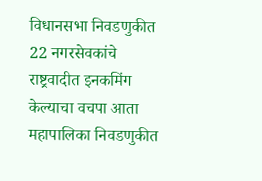विधानसभा निवडणुकीत 22 नगरसेवकांचे राष्ट्रवादीत इनकमिंग केल्याचा वचपा आता महापालिका निवडणुकीत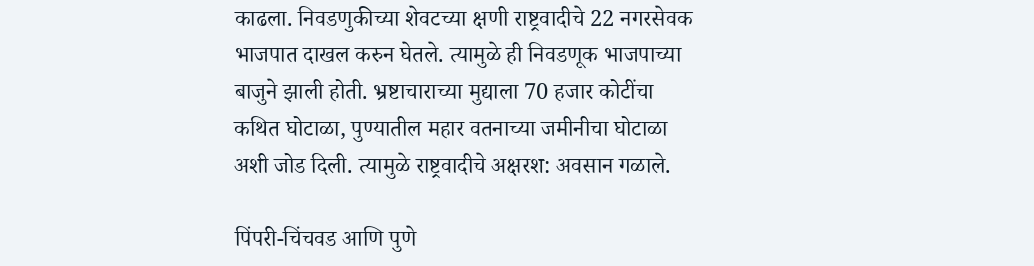काढला. निवडणुकीच्या शेवटच्या क्षणी राष्ट्रवादीचे 22 नगरसेवक भाजपात दाखल करुन घेतले. त्यामुळे ही निवडणूक भाजपाच्या बाजुने झाली होती. भ्रष्टाचाराच्या मुद्याला 70 हजार कोटींचा कथित घोटाळा, पुण्यातील महार वतनाच्या जमीनीचा घोटाळा अशी जोड दिली. त्यामुळे राष्ट्रवादीचे अक्षरश: अवसान गळाले.

पिंपरी-चिंचवड आणि पुणे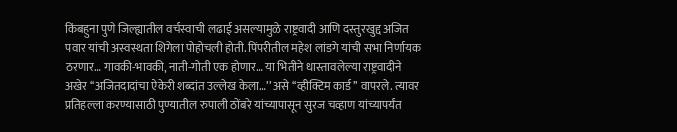किंबहुना पुणे जिल्ह्यातील वर्चस्वाची लढाई असल्यामुळे राष्ट्रवादी आणि दस्तुरखुद्द अजित पवार यांची अस्वस्थता शिगेला पोहोचली होती. पिंपरीतील महेश लांडगे यांची सभा निर्णायक ठरणार… गावकी-भावकी, नाती-गोती एक होणार… या भितीने धास्तावलेल्या राष्ट्रवादीने अखेर ‘‘अजितदादांचा ऐकेरी शब्दांत उल्लेख केला…’’ असे ‘‘व्हीक्टिम कार्ड’’ वापरले. त्यावर प्रतिहल्ला करण्यासाठी पुण्यातील रुपाली ठोंबरे यांच्यापासून सुरज चव्हाण यांच्यापर्यंत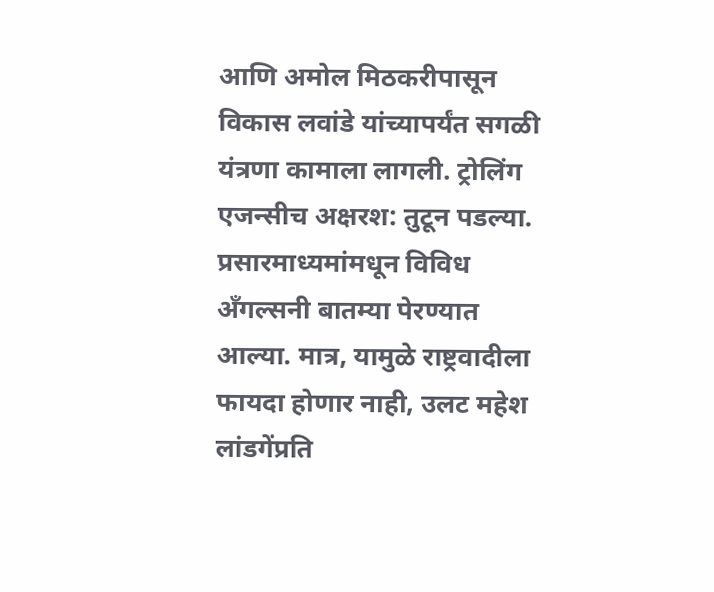आणि अमोल मिठकरीपासून विकास लवांडे यांच्यापर्यंत सगळी यंत्रणा कामाला लागली. ट्रोलिंग एजन्सीच अक्षरश: तुटून पडल्या. प्रसारमाध्यमांमधून विविध अँगल्सनी बातम्या पेरण्यात आल्या. मात्र, यामुळे राष्ट्रवादीला फायदा होणार नाही, उलट महेश लांडगेंप्रति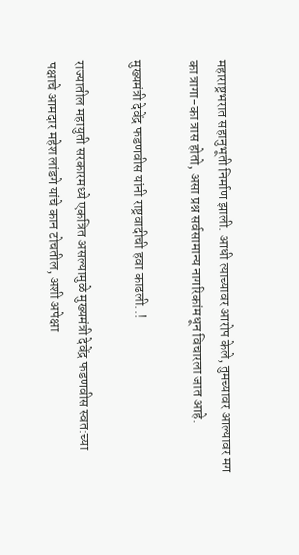महाराष्ट्रभरात सहानुभूती निर्माण झाली. आधी त्याच्यावर आरोप केले, तुमच्यावर आल्यावर मग का त्रागा-का त्रास होतो, असा प्रश्न सर्वसामान्य नागरिकांमधून विचारला जात आहे.

मुख्यमंत्री देवेंद्र फडणवीस यांनी राष्ट्रवादीची हवा काढली..!

राज्यातील महायुती सरकारमध्ये एकत्रित असल्यामुळे मुख्यमंत्री देवेंद्र फडणवीस स्वत:च्या पक्षाचे आमदार महेश लांडगे यांचे कान टोचतील, अशी अपेक्षा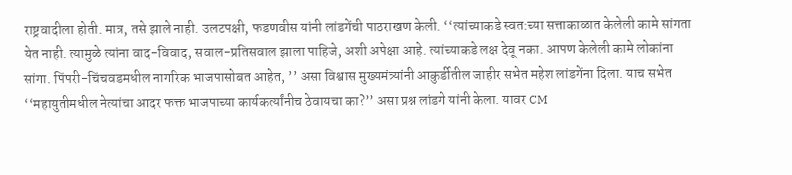राष्ट्रवादीला होती. मात्र, तसे झाले नाही. उलटपक्षी, फडणवीस यांनी लांडगेंची पाठराखण केली. ‘‘त्यांच्याकडे स्वत:च्या सत्ताकाळात केलेली कामे सांगता येत नाही. त्यामुळे त्यांना वाद-विवाद, सवाल-प्रतिसवाल झाला पाहिजे, अशी अपेक्षा आहे. त्यांच्याकडे लक्ष देवू नका. आपण केलेली कामे लोकांना सांगा. पिंपरी-चिंचवडमधील नागरिक भाजपासोबत आहेत, ’’ असा विश्वास मुख्यमंत्र्यांनी आकुर्डीतील जाहीर सभेत महेश लांडगेंना दिला. याच सभेत ‘‘महायुतीमधील नेत्यांचा आदर फक्त भाजपाच्या कार्यकर्त्यांनीच ठेवायचा का?’’ असा प्रश्न लांडगे यांनी केला. यावर CM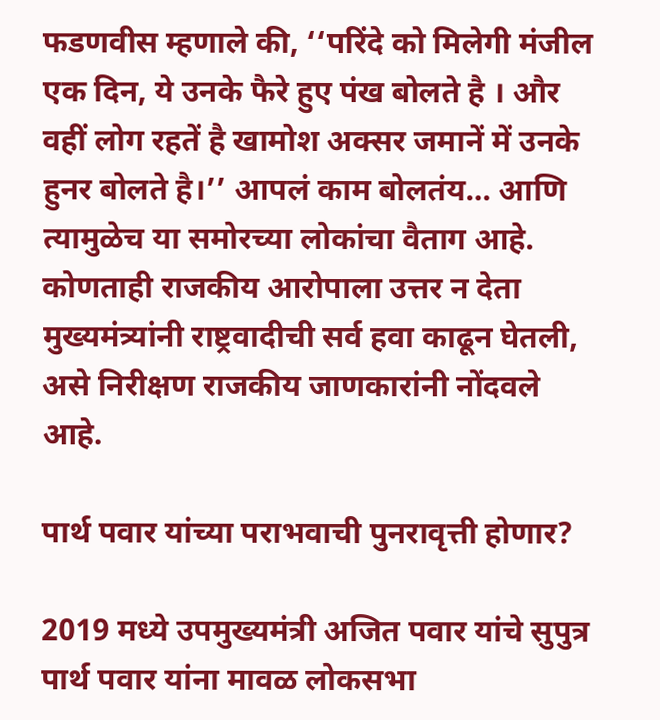फडणवीस म्हणाले की, ‘‘परिंदे को मिलेगी मंजील एक दिन, ये उनके फैरे हुए पंख बोलते है । और वहीं लोग रहतें है खामोश अक्सर जमानें में उनके हुनर बोलते है।’’ आपलं काम बोलतंय… आणि त्यामुळेच या समोरच्या लोकांचा वैताग आहे. कोणताही राजकीय आरोपाला उत्तर न देता मुख्यमंत्र्यांनी राष्ट्रवादीची सर्व हवा काढून घेतली, असे निरीक्षण राजकीय जाणकारांनी नोंदवले आहे.

पार्थ पवार यांच्या पराभवाची पुनरावृत्ती होणार?

2019 मध्ये उपमुख्यमंत्री अजित पवार यांचे सुपुत्र पार्थ पवार यांना मावळ लोकसभा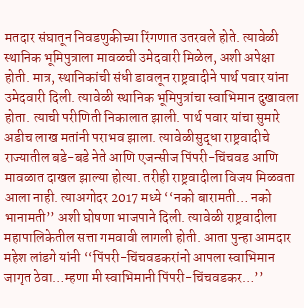मतदार संघातून निवडणुकीच्या रिंगणात उतरवले होते. त्यावेळी स्थानिक भूमिपुत्राला मावळची उमेदवारी मिळेल, अशी अपेक्षा होती. मात्र, स्थानिकांची संधी डावलून राष्ट्रवादीने पार्थ पवार यांना उमेदवारी दिली. त्यावेळी स्थानिक भूमिपुत्रांचा स्वाभिमान दुखावला होता. त्याची परीणिती निकालात झाली. पार्थ पवार यांचा सुमारे अडीच लाख मतांनी पराभव झाला. त्यावेळीसुद्धा राष्ट्रवादीचे राज्यातील बडे-बडे नेते आणि एजन्सीज पिंपरी-चिंचवड आणि मावळात दाखल झाल्या होत्या. तरीही राष्ट्रवादीला विजय मिळवता आला नाही. त्याअगोदर 2017 मध्ये ‘‘नको बारामती… नको भानामती’’ अशी घोषणा भाजपाने दिली. त्यावेळी राष्ट्रवादीला महापालिकेतील सत्ता गमवावी लागली होती. आता पुन्हा आमदार महेश लांडगे यांनी ‘‘पिंपरी-चिंचवडकरांनो आपला स्वाभिमान जागृत ठेवा…म्हणा मी स्वाभिमानी पिंपरी-चिंचवडकर…’’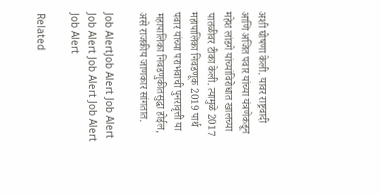अशी घोषणा केली. यावर राष्ट्रवादी आणि अजित पवार यांच्या यंत्रणेकडून महेश लांडगे यांच्यांविरोधात खालच्या पातळीवर टीका केली. त्यामुळे 2017 महापालिका निवडणूक 2019 पार्थ पवार यांच्या पराभवाची पुनरावृत्ती या महापालिका निवडणुकीतसुद्धा होईल, असे राजकीय जाणकार सांगतात.

Job AlertJob Alert Job Alert Job Alert Job Alert Job Alert Job Alert

Related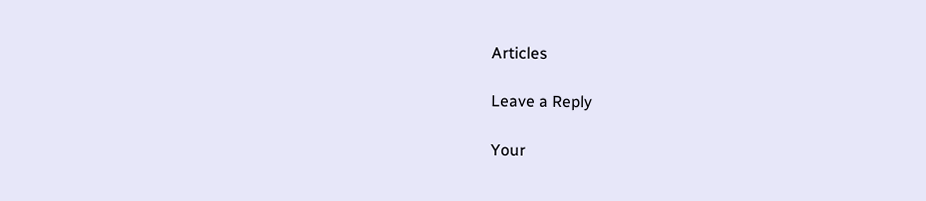Articles

Leave a Reply

Your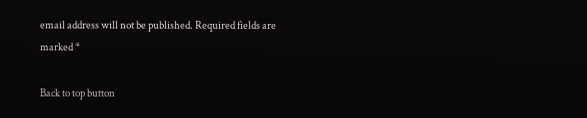email address will not be published. Required fields are marked *

Back to top button